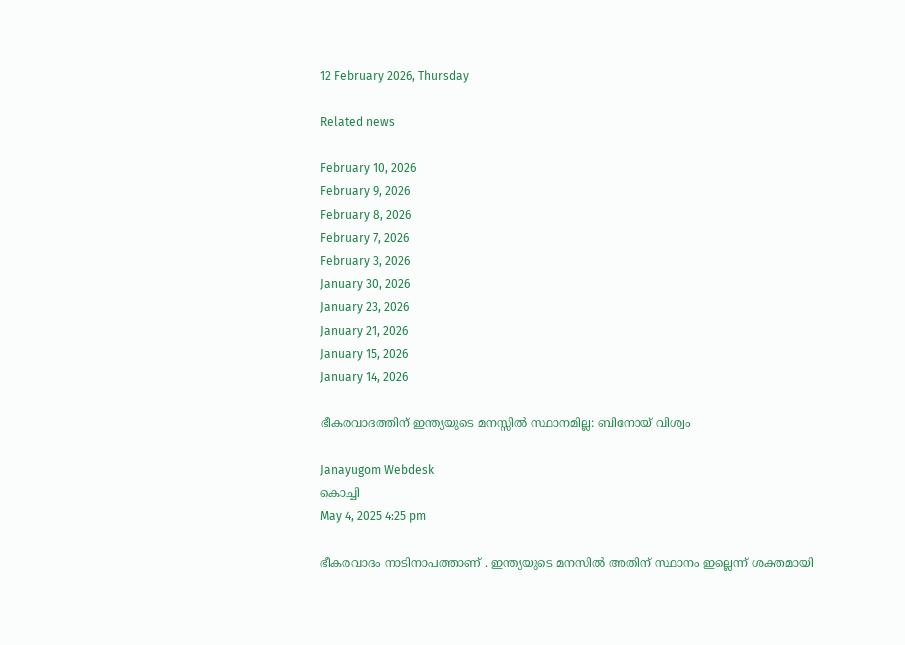12 February 2026, Thursday

Related news

February 10, 2026
February 9, 2026
February 8, 2026
February 7, 2026
February 3, 2026
January 30, 2026
January 23, 2026
January 21, 2026
January 15, 2026
January 14, 2026

ഭീകരവാദത്തിന് ഇന്ത്യയുടെ മനസ്സിൽ സ്ഥാനമില്ല: ബിനോയ് വിശ്വം

Janayugom Webdesk
കൊച്ചി
May 4, 2025 4:25 pm

ഭീകരവാദം നാടിനാപത്താണ് . ഇന്ത്യയുടെ മനസിൽ അതിന് സ്ഥാനം ഇല്ലെന്ന് ശക്തമായി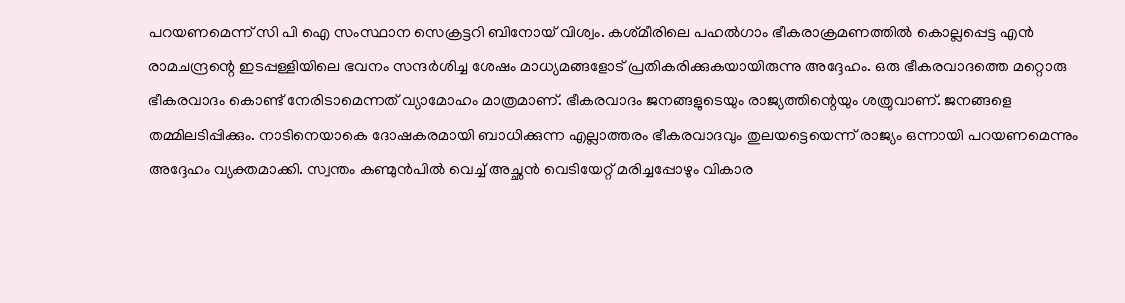പറയണമെന്ന് സി പി ഐ സംസ്ഥാന സെക്രട്ടറി ബിനോയ് വിശ്വം. കശ്‍മീരിലെ പഹൽഗാം ഭീകരാക്രമണത്തിൽ കൊല്ലപ്പെട്ട എൻ രാമചന്ദ്രന്റെ ഇടപ്പള്ളിയിലെ ഭവനം സന്ദർശിച്ച ശേഷം മാധ്യമങ്ങളോട് പ്രതികരിക്കുകയായിരുന്നു അദ്ദേഹം. ഒരു ഭീകരവാദത്തെ മറ്റൊരു ഭീകരവാദം കൊണ്ട് നേരിടാമെന്നത് വ്യാമോഹം മാത്രമാണ്. ഭീകരവാദം ജനങ്ങളുടെയും രാജ്യത്തിന്റെയും ശത്രുവാണ്. ജനങ്ങളെ തമ്മിലടിപ്പിക്കും. നാടിനെയാകെ ദോഷകരമായി ബാധിക്കുന്ന എല്ലാത്തരം ഭീകരവാദവും തുലയട്ടെയെന്ന് രാജ്യം ഒന്നായി പറയണമെന്നും അദ്ദേഹം വ്യക്തമാക്കി. സ്വന്തം കണ്മുൻപിൽ വെച്ച് അച്ഛൻ വെടിയേറ്റ് മരിച്ചപ്പോഴും വികാര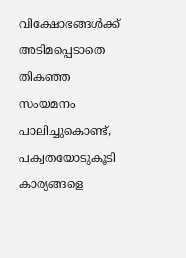വിക്ഷോഭങ്ങൾക്ക് അടിമപ്പെടാതെ തികഞ്ഞ സംയമനം പാലിച്ചുകൊണ്ട്‌, പക്വതയോടുകൂടി കാര്യങ്ങളെ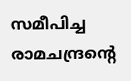സമീപിച്ച രാമചന്ദ്രന്റെ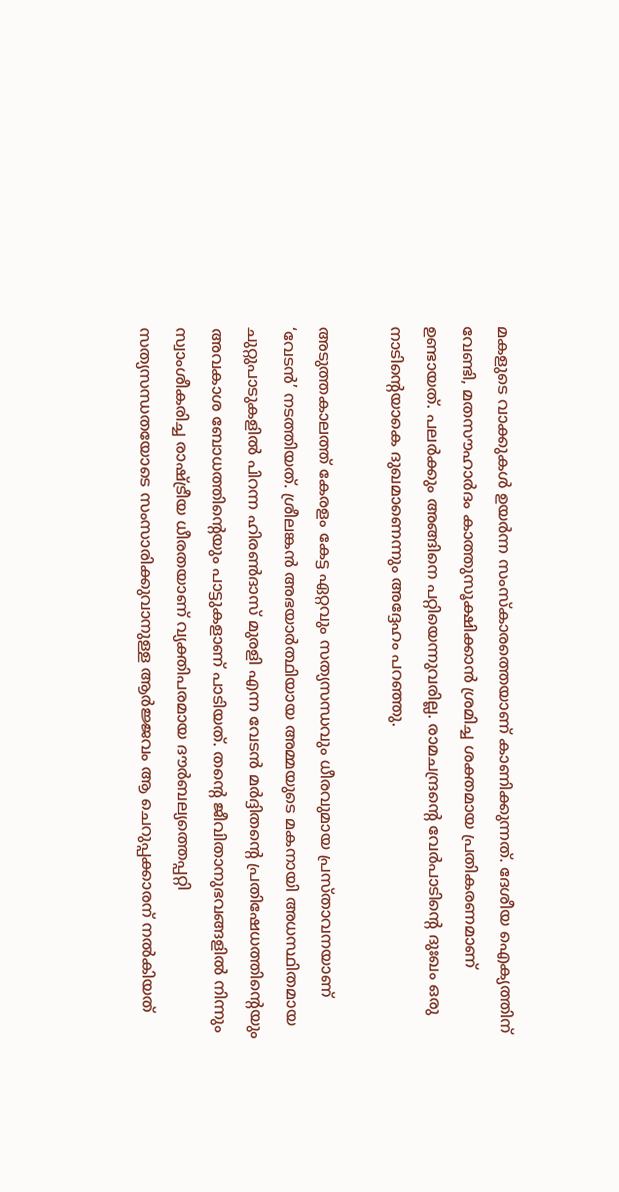മകളുടെ വാക്കുകൾ ഉയർന്ന സംസ്കാരത്തെയാണ് കാണിക്കുന്നത്. ദേശീയ ഐക്യത്തിന് വേണ്ടി, മതസൗഹാർദം കാത്തുസൂക്ഷിക്കാൻ ശ്രമിച്ച ശക്തമായ പ്രതികരണമാണ് ഉണ്ടായത്. പലർക്കും അങ്ങിനെ പറ്റിയെന്നുവരില്ല. രാമചന്ദ്രന്റെ വേർപാടിന്റെ ദുഃഖം ഒരു നാടിന്റെയാകെ ദുഖമാണെന്നും അദ്ദേഹം പറഞ്ഞു.

അടുത്തകാലത്ത് കേരളം കേട്ട ഏറ്റവും സത്യസന്ധവും ധീരവുമായ പ്രസ്താവനയാണ് ‘വേടന്‍’ നടത്തിയത്. ശ്രീലങ്കന്‍ അഭയാര്‍ത്ഥിയായ അമ്മയുടെ മകനായി അധസ്ഥിതമായ ചുറ്റുപാടുകളില്‍ പിറന്ന ഹിരണ്‍ദാസ് മുരളി എന്ന വേടന്‍ മര്‍ദ്ദിതന്റെ പ്രതിഷേധത്തിന്റെയും അവകാശ ബോധത്തിന്റെയും പാട്ടുകളാണ് പാടിയത്. തന്റെ ജീവിതാനുഭവങ്ങളില്‍ നിന്നും സ്വാംശീകരിച്ച രാഷ്ട്രീയ ധീരതയാണ് വ്യക്തിപരമായ ദൗര്‍ബല്യത്തെപ്പറ്റി സത്യസന്ധതയോടെ സംസാരിക്കുവാനുള്ള ആര്‍ജ്ജവം ആ ചെറുപ്പക്കാരന് നല്‍കിയത്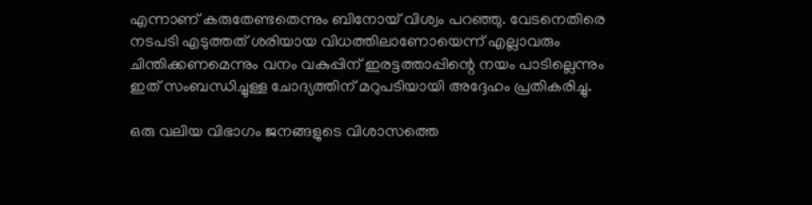എന്നാണ് കരുതേണ്ടതെന്നും ബിനോയ് വിശ്വം പറഞ്ഞു. വേടനെതിരെ നടപടി എടുത്തത് ശരിയായ വിധത്തിലാണോയെന്ന് എല്ലാവരും ചിന്തിക്കണമെന്നും വനം വകുപ്പിന് ഇരട്ടത്താപ്പിന്റെ നയം പാടില്ലെന്നും ഇത് സംബന്ധിച്ചുള്ള ചോദ്യത്തിന് മറുപടിയായി അദ്ദേഹം പ്രതികരിച്ചു.

ഒരു വലിയ വിഭാഗം ജനങ്ങളുടെ വിശാസത്തെ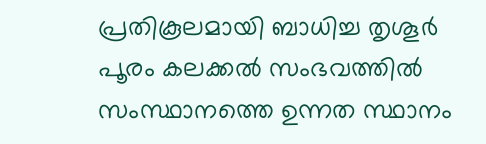പ്രതികൂലമായി ബാധിച്ച തൃശൂർ പൂരം കലക്കൽ സംഭവത്തിൽ സംസ്ഥാനത്തെ ഉന്നത സ്ഥാനം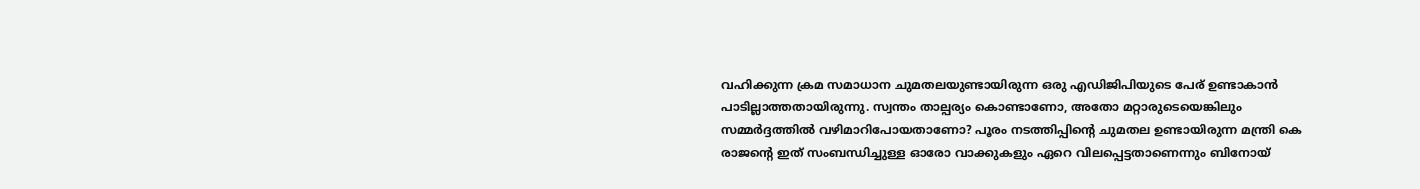വഹിക്കുന്ന ക്രമ സമാധാന ചുമതലയുണ്ടായിരുന്ന ഒരു എഡിജിപിയുടെ പേര് ഉണ്ടാകാൻ പാടില്ലാത്തതായിരുന്നു. സ്വന്തം താല്പര്യം കൊണ്ടാണോ, അതോ മറ്റാരുടെയെങ്കിലും സമ്മർദ്ദത്തിൽ വഴിമാറിപോയതാണോ? പൂരം നടത്തിപ്പിന്റെ ചുമതല ഉണ്ടായിരുന്ന മന്ത്രി കെ രാജന്റെ ഇത് സംബന്ധിച്ചുള്ള ഓരോ വാക്കുകളും ഏറെ വിലപ്പെട്ടതാണെന്നും ബിനോയ്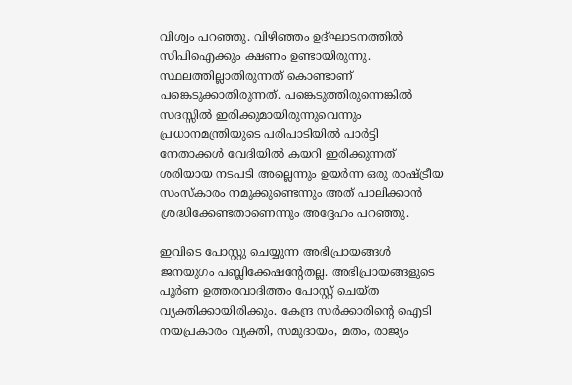വിശ്വം പറഞ്ഞു. വിഴിഞ്ഞം ഉദ്‌ഘാടനത്തിൽ സിപിഐക്കും ക്ഷണം ഉണ്ടായിരുന്നു. സ്ഥലത്തില്ലാതിരുന്നത് കൊണ്ടാണ് പങ്കെടുക്കാതിരുന്നത്. പങ്കെടുത്തിരുന്നെങ്കിൽ സദസ്സിൽ ഇരിക്കുമായിരുന്നുവെന്നും പ്രധാനമന്ത്രിയുടെ പരിപാടിയിൽ പാർട്ടി നേതാക്കൾ വേദിയിൽ കയറി ഇരിക്കുന്നത് ശരിയായ നടപടി അല്ലെന്നും ഉയർന്ന ഒരു രാഷ്ട്രീയ സംസ്കാരം നമുക്കുണ്ടെന്നും അത് പാലിക്കാൻ ശ്രദ്ധിക്കേണ്ടതാണെന്നും അദ്ദേഹം പറഞ്ഞു.

ഇവിടെ പോസ്റ്റു ചെയ്യുന്ന അഭിപ്രായങ്ങള്‍ ജനയുഗം പബ്ലിക്കേഷന്റേതല്ല. അഭിപ്രായങ്ങളുടെ പൂര്‍ണ ഉത്തരവാദിത്തം പോസ്റ്റ് ചെയ്ത വ്യക്തിക്കായിരിക്കും. കേന്ദ്ര സര്‍ക്കാരിന്റെ ഐടി നയപ്രകാരം വ്യക്തി, സമുദായം, മതം, രാജ്യം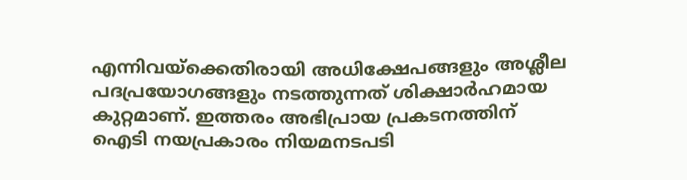എന്നിവയ്‌ക്കെതിരായി അധിക്ഷേപങ്ങളും അശ്ലീല പദപ്രയോഗങ്ങളും നടത്തുന്നത് ശിക്ഷാര്‍ഹമായ കുറ്റമാണ്. ഇത്തരം അഭിപ്രായ പ്രകടനത്തിന് ഐടി നയപ്രകാരം നിയമനടപടി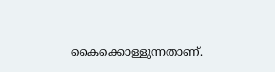കൈക്കൊള്ളുന്നതാണ്.